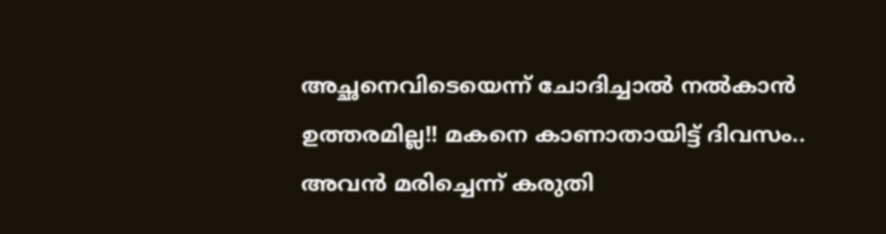അച്ഛനെവിടെയെന്ന് ചോദിച്ചാൽ നൽകാൻ ഉത്തരമില്ല!! മകനെ കാണാതായിട്ട് ദിവസം.. അവൻ മരിച്ചെന്ന് കരുതി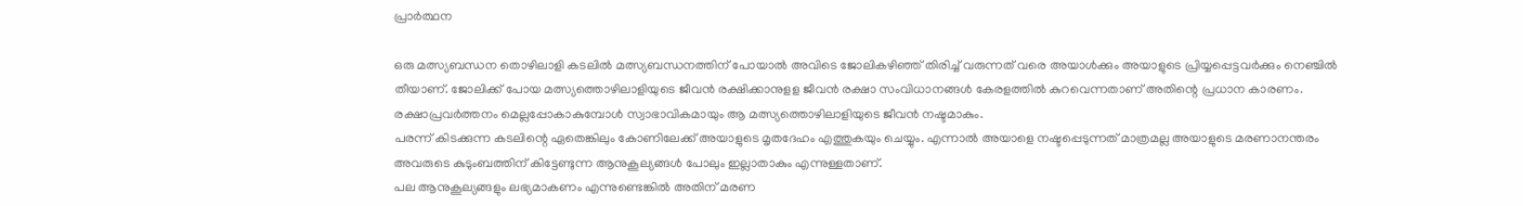പ്രാർത്ഥന

ഒരു മത്സ്യബന്ധന തൊഴിലാളി കടലിൽ മത്സ്യബന്ധനത്തിന് പോയാൽ അവിടെ ജോലികഴിഞ്ഞ് തിരിച്ച് വരുന്നത് വരെ അയാൾക്കും അയാളുടെ പ്രിയ്യപ്പെട്ടവർക്കും നെഞ്ചിൽ തീയാണ്. ജോലിക്ക് പോയ മത്സ്യത്തൊഴിലാളിയുടെ ജീവൻ രക്ഷിക്കാനുളള ജീവൻ രക്ഷാ സംവിധാനങ്ങൾ കേരളത്തിൽ കുറവെന്നതാണ് അതിന്റെ പ്രധാന കാരണം. രക്ഷാപ്രവർത്തനം മെല്ലപ്പോകാകുമ്പോൾ സ്വാഭാവികമായും ആ മത്സ്യത്തൊഴിലാളിയുടെ ജീവൻ നഷ്ടമാകും.
പരന്ന് കിടക്കുന്ന കടലിന്റെ ഏതെങ്കിലും കോണിലേക്ക് അയാളുടെ മൃതദേഹം എത്തുകയും ചെയ്യും. എന്നാൽ അയാളെ നഷ്ടപ്പെടുന്നത് മാത്രമല്ല അയാളുടെ മരണാനന്തരം അവരുടെ കുടുംബത്തിന് കിട്ടേണ്ടുന്ന ആനുകൂല്യങ്ങൾ പോലും ഇല്ലാതാകും എന്നുള്ളതാണ്.
പല ആനുകൂല്യങ്ങളും ലഭ്യമാകണം എന്നുണ്ടെങ്കിൽ അതിന് മരണ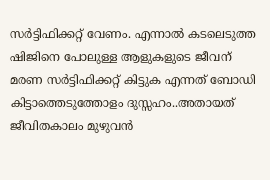സർട്ടിഫിക്കറ്റ് വേണം. എന്നാൽ കടലെടുത്ത ഷിജിനെ പോലുള്ള ആളുകളുടെ ജീവന് മരണ സർട്ടിഫിക്കറ്റ് കിട്ടുക എന്നത് ബോഡി കിട്ടാത്തെടുത്തോളം ദുസ്സഹം..അതായത് ജീവിതകാലം മുഴുവൻ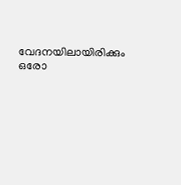വേദനയിലായിരിക്കും ഒരോ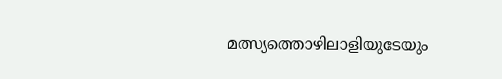മത്സ്യത്തൊഴിലാളിയുടേയും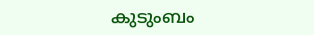കുടുംബം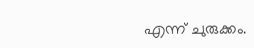എന്ന് ചുരുക്കം.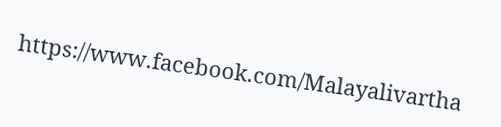https://www.facebook.com/Malayalivartha